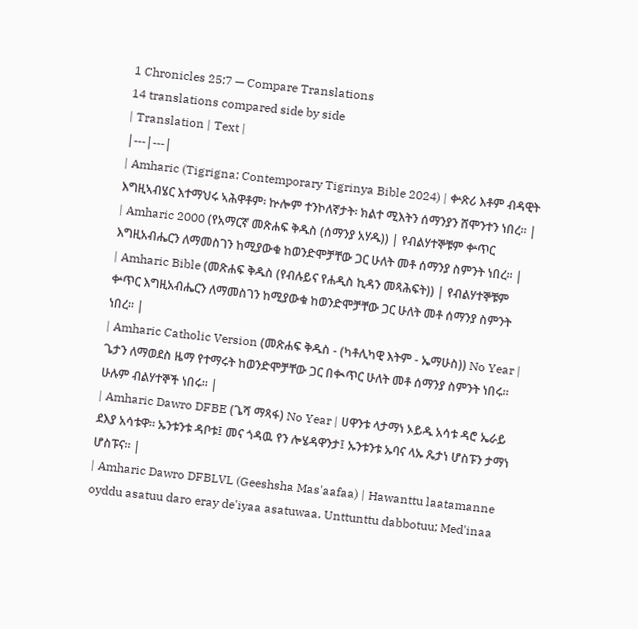1 Chronicles 25:7 — Compare Translations
14 translations compared side by side
| Translation | Text |
|---|---|
| Amharic (Tigrigna: Contemporary Tigrinya Bible 2024) | ቍጽሪ እቶም ብዳዊት እግዚኣብሄር እተማህሩ ኣሕዋቶም፡ ኵሎም ተንኮለኛታት፡ ክልተ ሚእትን ሰማንያን ሸሞንተን ነበረ። |
| Amharic 2000 (የአማርኛ መጽሐፍ ቅዱስ (ሰማንያ አሃዱ)) | የብልሃተኞቹም ቍጥር እግዚአብሔርን ለማመስገን ከሚያውቁ ከወንድሞቻቸው ጋር ሁለት መቶ ሰማንያ ስምንት ነበረ። |
| Amharic Bible (መጽሐፍ ቅዱስ (የብሉይና የሐዲስ ኪዳን መጻሕፍት)) | የብልሃተኞቹም ቍጥር እግዚአብሔርን ለማመስገን ከሚያውቁ ከወንድሞቻቸው ጋር ሁለት መቶ ሰማንያ ስምንት ነበረ። |
| Amharic Catholic Version (መጽሐፍ ቅዱስ - (ካቶሊካዊ እትም - ኤማሁስ)) No Year | ጌታን ለማወደስ ዜማ የተማሩት ከወንድሞቻቸው ጋር በቊጥር ሁለት መቶ ሰማንያ ስምንት ነበሩ። ሁሉም ብልሃተኞች ነበሩ። |
| Amharic Dawro DFBE (ጌሻ ማጻፋ) No Year | ሀዋንቱ ላታማነ ኦይዱ አሳቱ ዳሮ ኤራይ ደእያ አሳቱዋ። ኡንቱንቱ ዳቦቱ፤ መና ጎዳዉ የን ሎሄዳዋንታ፤ ኡንቱንቱ ኡባና ላኡ ጼታነ ሆስፑን ታማነ ሆስፑና። |
| Amharic Dawro DFBLVL (Geeshsha Mas'aafaa) | Hawanttu laatamanne oyddu asatuu daro eray de'iyaa asatuwaa. Unttunttu dabbotuu; Med'inaa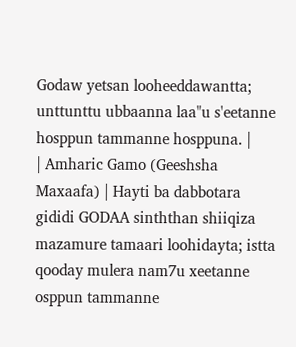Godaw yetsan looheeddawantta; unttunttu ubbaanna laa"u s'eetanne hosppun tammanne hosppuna. |
| Amharic Gamo (Geeshsha Maxaafa) | Hayti ba dabbotara gididi GODAA sinththan shiiqiza mazamure tamaari loohidayta; istta qooday mulera nam7u xeetanne osppun tammanne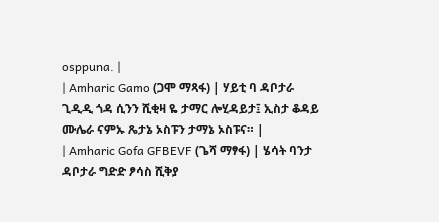osppuna. |
| Amharic Gamo (ጋሞ ማጻፋ) | ሃይቲ ባ ዳቦታራ ጊዲዲ ጎዳ ሲንን ሺቂዛ ዬ ታማር ሎሂዳይታ፤ ኢስታ ቆዳይ ሙሌራ ናምኡ ጼታኔ ኦስፑን ታማኔ ኦስፑና። |
| Amharic Gofa GFBEVF (ጌሻ ማፃፋ) | ሄሳት ባንታ ዳቦታራ ግድድ ፆሳስ ሺቅያ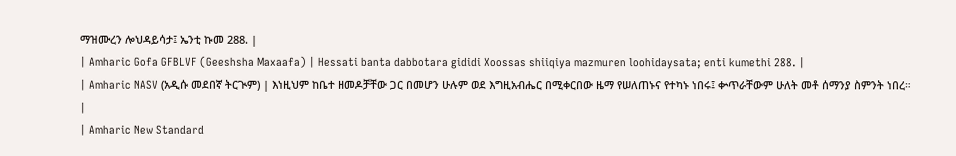ማዝሙረን ሎህዳይሳታ፤ ኤንቲ ኩመ 288. |
| Amharic Gofa GFBLVF (Geeshsha Maxaafa) | Hessati banta dabbotara gididi Xoossas shiiqiya mazmuren loohidaysata; enti kumethi 288. |
| Amharic NASV (አዲሱ መደበኛ ትርጒም) | እነዚህም ከቤተ ዘመዶቻቸው ጋር በመሆን ሁሉም ወደ እግዚአብሔር በሚቀርበው ዜማ የሠለጠኑና የተካኑ ነበሩ፤ ቍጥራቸውም ሁለት መቶ ሰማንያ ስምንት ነበረ። |
| Amharic New Standard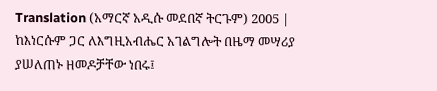Translation (አማርኛ አዲሱ መደበኛ ትርጉም) 2005 | ከእነርሱም ጋር ለእግዚአብሔር አገልግሎት በዜማ መሣሪያ ያሠለጠኑ ዘመዶቻቸው ነበሩ፤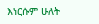እነርሱም ሁለት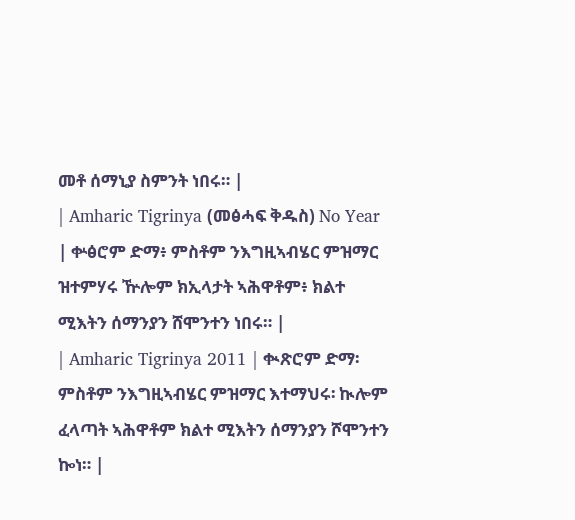መቶ ሰማኒያ ስምንት ነበሩ። |
| Amharic Tigrinya (መፅሓፍ ቅዱስ) No Year | ቍፅሮም ድማ፥ ምስቶም ንእግዚኣብሄር ምዝማር ዝተምሃሩ ዅሎም ክኢላታት ኣሕዋቶም፥ ክልተ ሚእትን ሰማንያን ሸሞንተን ነበሩ። |
| Amharic Tigrinya 2011 | ቊጽሮም ድማ፡ ምስቶም ንእግዚኣብሄር ምዝማር እተማህሩ፡ ኲሎም ፈላጣት ኣሕዋቶም ክልተ ሚእትን ሰማንያን ሾሞንተን ኰነ። |